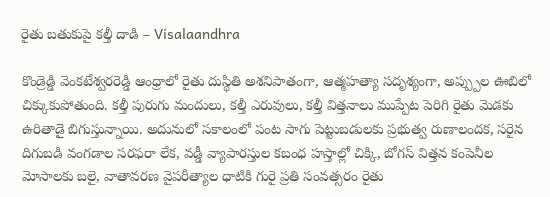రైతు బతుకుపై కల్తీ దాడి – Visalaandhra

కొండ్రెడ్డి వెంకటేశ్వరరెడ్డి ఆంధ్రాలో రైతు దుస్థితి అశనిపాతంగా, ఆత్మహత్యా సదృశ్యంగా, అప్ప్పుల ఊబిలో చిక్కుకుపోతుంది. కల్తీ పురుగు మందులు, కల్తీ ఎరువులు, కల్తీ విత్తనాలు ముప్పేట పెరిగి రైతు మెడకు ఉరితాడై బిగుస్తున్నాయి. అదునులో సకాలంలో పంట సాగు పెట్టుబడులకు ప్రభుత్వ రుణాలందక, సరైన దిగుబడి వంగడాల సరఫరా లేక, వడ్డీ వ్యాపారస్తుల కబంధ హస్తాల్లో చిక్కి, బోగస్ విత్తన కంపెనీల మోసాలకు బలై, వాతావరణ వైపరీత్యాల ధాటికి గురై ప్రతి సంవత్సరం రైతు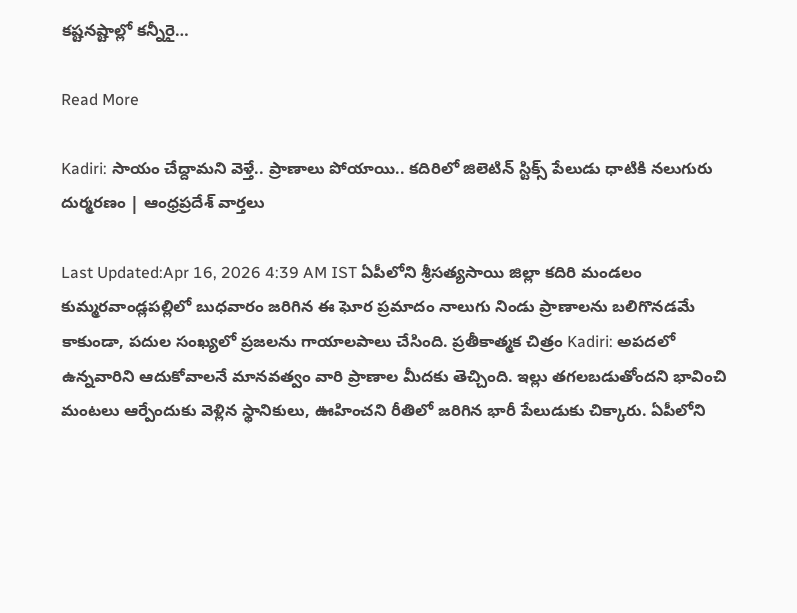కష్టనష్టాల్లో కన్నీరై…

Read More

Kadiri: సాయం చేద్దామని వెళ్తే.. ప్రాణాలు పోయాయి.. కదిరిలో జిలెటిన్ స్టిక్స్ పేలుడు ధాటికి నలుగురు దుర్మరణం | ఆంధ్రప్రదేశ్ వార్తలు

Last Updated:Apr 16, 2026 4:39 AM IST ఏపీలోని శ్రీసత్యసాయి జిల్లా కదిరి మండలం కుమ్మరవాండ్లపల్లిలో బుధవారం జరిగిన ఈ ఘోర ప్రమాదం నాలుగు నిండు ప్రాణాలను బలిగొనడమే కాకుండా, పదుల సంఖ్యలో ప్రజలను గాయాలపాలు చేసింది. ప్రతీకాత్మక చిత్రం Kadiri: అపదలో ఉన్నవారిని ఆదుకోవాలనే మానవత్వం వారి ప్రాణాల మీదకు తెచ్చింది. ఇల్లు తగలబడుతోందని భావించి మంటలు ఆర్పేందుకు వెళ్లిన స్థానికులు, ఊహించని రీతిలో జరిగిన భారీ పేలుడుకు చిక్కారు. ఏపీలోని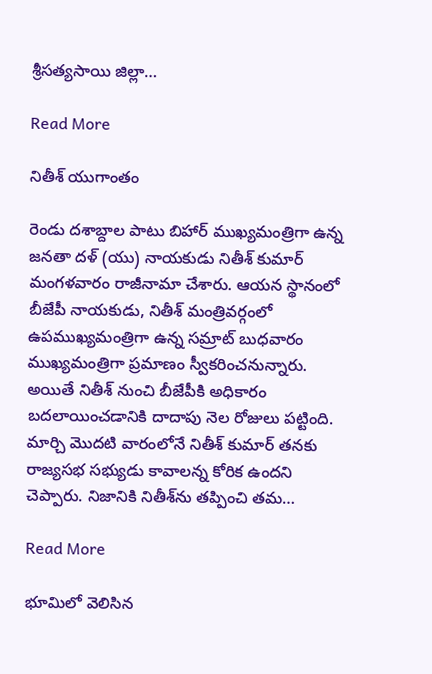శ్రీసత్యసాయి జిల్లా…

Read More

నితీశ్ యుగాంతం

రెండు దశాబ్దాల పాటు బిహార్ ముఖ్యమంత్రిగా ఉన్న జనతా దళ్ (యు) నాయకుడు నితీశ్ కుమార్ మంగళవారం రాజీనామా చేశారు. ఆయన స్థానంలో బీజేపీ నాయకుడు, నితీశ్ మంత్రివర్గంలో ఉపముఖ్యమంత్రిగా ఉన్న సమ్రాట్ బుధవారం ముఖ్యమంత్రిగా ప్రమాణం స్వీకరించనున్నారు. అయితే నితీశ్ నుంచి బీజేపీకి అధికారం బదలాయించడానికి దాదాపు నెల రోజులు పట్టింది. మార్చి మొదటి వారంలోనే నితీశ్ కుమార్ తనకు రాజ్యసభ సభ్యుడు కావాలన్న కోరిక ఉందని చెప్పారు. నిజానికి నితీశ్‌ను తప్పించి తమ…

Read More

భూమిలో వెలిసిన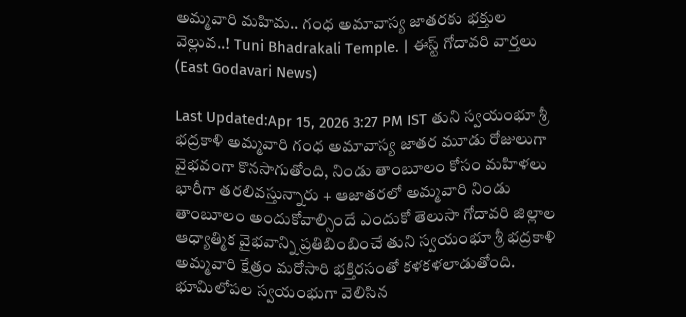అమ్మవారి మహిమ.. గంధ అమావాస్య జాతరకు భక్తుల వెల్లువ..! Tuni Bhadrakali Temple. | ఈస్ట్ గోదావరి వార్తలు (East Godavari News)

Last Updated:Apr 15, 2026 3:27 PM IST తుని స్వయంభూ శ్రీ భద్రకాళి అమ్మవారి గంధ అమావాస్య జాతర మూడు రోజులుగా వైభవంగా కొనసాగుతోంది, నిండు తాంబూలం కోసం మహిళలు భారీగా తరలివస్తున్నారు + ఆజాతరలో అమ్మవారి నిండు తాంబూలం అందుకోవాల్సిందే ఎందుకో తెలుసా గోదావరి జిల్లాల ఆధ్యాత్మిక వైభవాన్ని ప్రతిబింబించే తుని స్వయంభూ శ్రీ భద్రకాళి అమ్మవారి క్షేత్రం మరోసారి భక్తిరసంతో కళకళలాడుతోంది. భూమిలోపల స్వయంభుగా వెలిసిన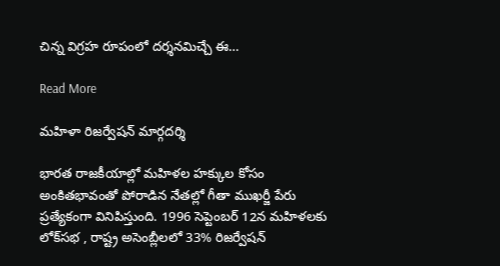చిన్న విగ్రహ రూపంలో దర్శనమిచ్చే ఈ…

Read More

మహిళా రిజర్వేషన్ మార్గదర్శి

భారత రాజకీయాల్లో మహిళల హక్కుల కోసం అంకితభావంతో పోరాడిన నేతల్లో గీతా ముఖర్జీ పేరు ప్రత్యేకంగా వినిపిస్తుంది. 1996 సెప్టెంబర్ 12న మహిళలకు లోక్‌సభ , రాష్ట్ర అసెంబ్లీలలో 33% రిజర్వేషన్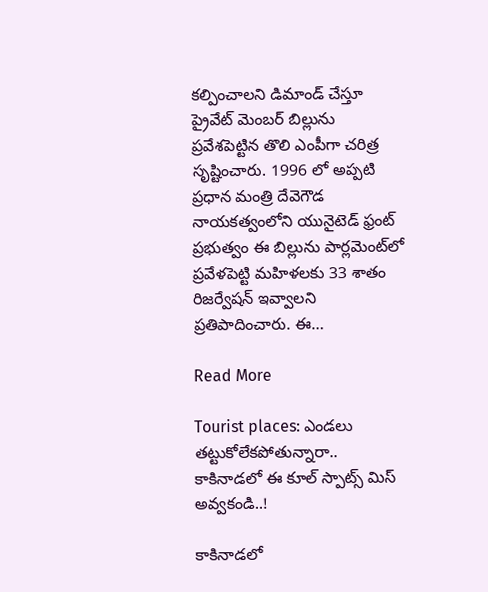కల్పించాలని డిమాండ్ చేస్తూ ప్రైవేట్ మెంబర్ బిల్లును ప్రవేశపెట్టిన తొలి ఎంపీగా చరిత్ర సృష్టించారు. 1996 లో అప్పటి ప్రధాన మంత్రి దేవెగౌడ నాయకత్వంలోని యునైటెడ్ ఫ్రంట్ ప్రభుత్వం ఈ బిల్లును పార్లమెంట్‌లో ప్రవేళపెట్టి మహిళలకు 33 శాతం రిజర్వేషన్ ఇవ్వాలని ప్రతిపాదించారు. ఈ…

Read More

Tourist places: ఎండలు తట్టుకోలేకపోతున్నారా.. కాకినాడలో ఈ కూల్ స్పాట్స్ మిస్ అవ్వకండి..!

కాకినాడలో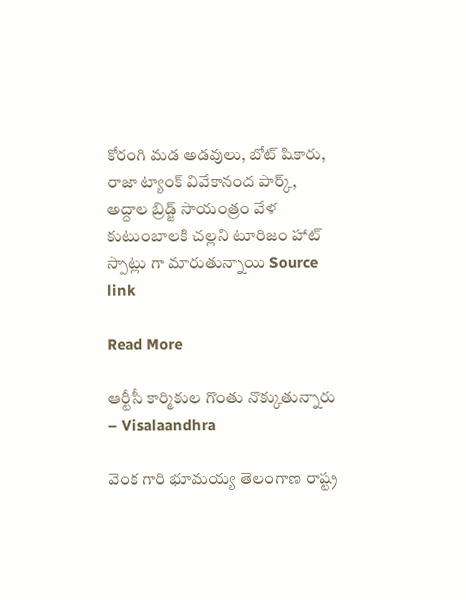కోరంగి మడ అడవులు, బోట్ షికారు, రాజా ట్యాంక్ వివేకానంద పార్క్, అద్దాల బ్రిడ్జ్ సాయంత్రం వేళ కుటుంబాలకి చల్లని టూరిజం హాట్ స్పాట్లు గా మారుతున్నాయి Source link

Read More

ఆర్టీసీ కార్మికుల గొంతు నొక్కుతున్నారు – Visalaandhra

వెంక గారి భూమయ్య తెలంగాణ రాష్ట్ర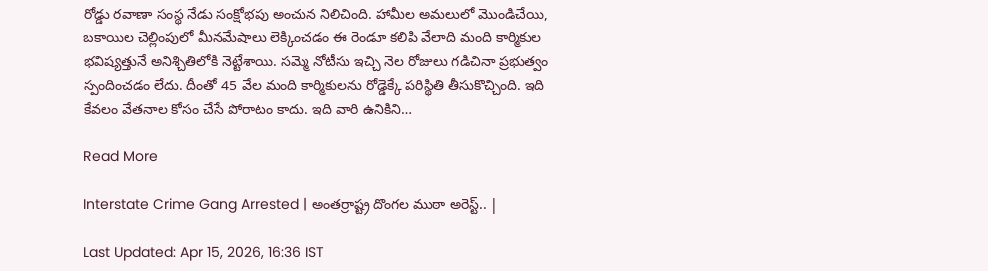రోడ్డు రవాణా సంస్థ నేడు సంక్షోభపు అంచున నిలిచింది. హామీల అమలులో మొండిచేయి, బకాయిల చెల్లింపులో మీనమేషాలు లెక్కించడం ఈ రెండూ కలిపి వేలాది మంది కార్మికుల భవిష్యత్తునే అనిశ్చితిలోకి నెట్టేశాయి. సమ్మె నోటీసు ఇచ్చి నెల రోజులు గడిచినా ప్రభుత్వం స్పందించడం లేదు. దీంతో 45 వేల మంది కార్మికులను రోడ్డెక్కే పరిస్థితి తీసుకొచ్చింది. ఇది కేవలం వేతనాల కోసం చేసే పోరాటం కాదు. ఇది వారి ఉనికిని…

Read More

Interstate Crime Gang Arrested | అంతర్రాష్ట్ర దొంగల ముఠా అరెస్ట్.. |

Last Updated: Apr 15, 2026, 16:36 IST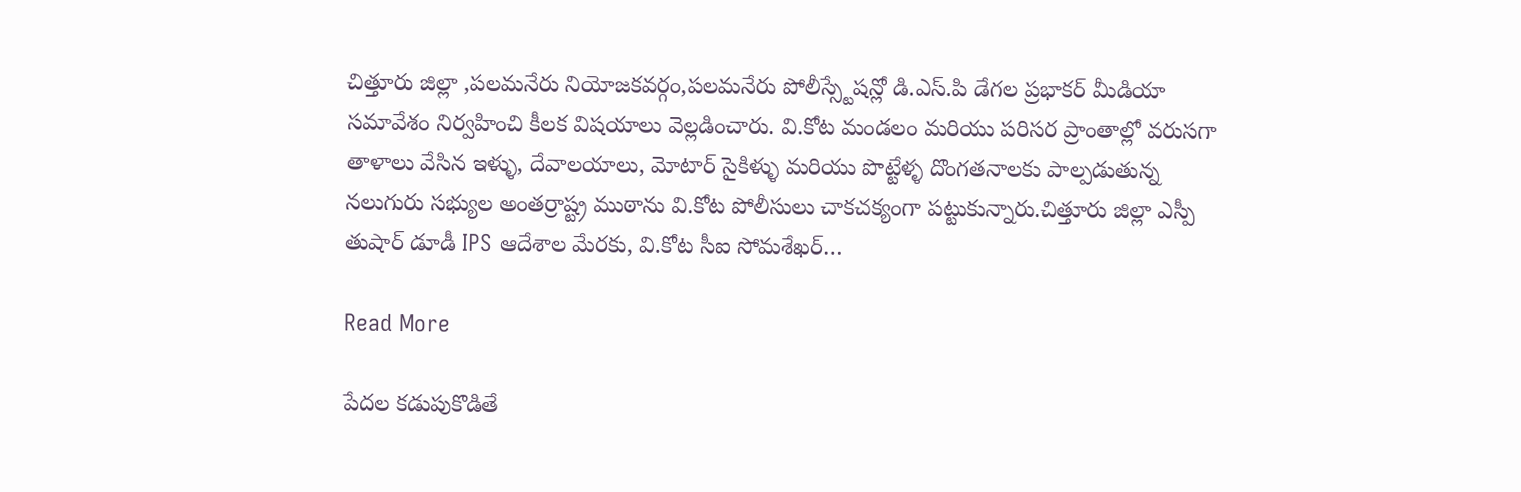చిత్తూరు జిల్లా ,పలమనేరు నియోజకవర్గం,పలమనేరు పోలీస్స్టేషన్లో డి.ఎస్.పి డేగల ప్రభాకర్ మీడియా సమావేశం నిర్వహించి కీలక విషయాలు వెల్లడించారు. వి.కోట మండలం మరియు పరిసర ప్రాంతాల్లో వరుసగా తాళాలు వేసిన ఇళ్ళు, దేవాలయాలు, మోటార్ సైకిళ్ళు మరియు పొట్టేళ్ళ దొంగతనాలకు పాల్పడుతున్న నలుగురు సభ్యుల అంతర్రాష్ట్ర ముఠాను వి.కోట పోలీసులు చాకచక్యంగా పట్టుకున్నారు.చిత్తూరు జిల్లా ఎస్పీ తుషార్ డూడీ IPS ఆదేశాల మేరకు, వి.కోట సీఐ సోమశేఖర్…

Read More

పేదల కడుపుకొడితే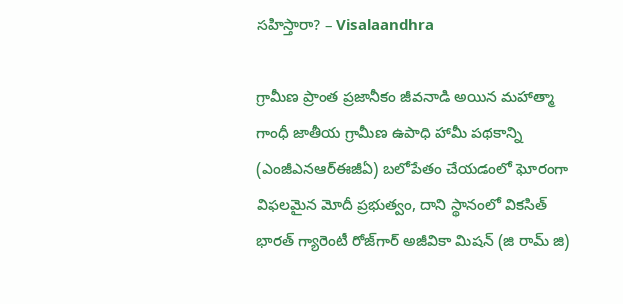సహిస్తారా? – Visalaandhra

గ్రామీణ ప్రాంత ప్రజానీకం జీవనాడి అయిన మహాత్మా గాంధీ జాతీయ గ్రామీణ ఉపాధి హామీ పథకాన్ని (ఎంజీఎనఆర్‌ఈజీఏ) బలోపేతం చేయడంలో ఘోరంగా విఫలమైన మోదీ ప్రభుత్వం, దాని స్థానంలో వికసిత్ భారత్ గ్యారెంటీ రోజ్‌గార్ అజీవికా మిషన్ (జి రామ్ జి)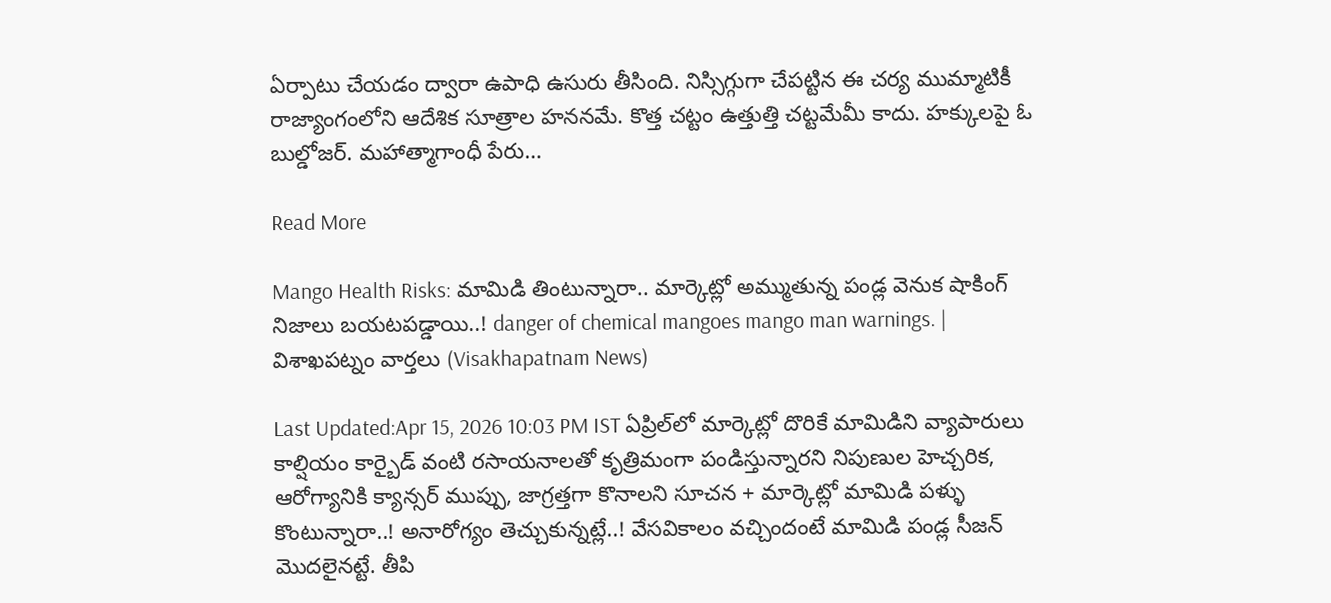ఏర్పాటు చేయడం ద్వారా ఉపాధి ఉసురు తీసింది. నిస్సిగ్గుగా చేపట్టిన ఈ చర్య ముమ్మాటికీ రాజ్యాంగంలోని ఆదేశిక సూత్రాల హననమే. కొత్త చట్టం ఉత్తుత్తి చట్టమేమీ కాదు. హక్కులపై ఓ బుల్డోజర్. మహాత్మాగాంధీ పేరు…

Read More

Mango Health Risks: మామిడి తింటున్నారా.. మార్కెట్లో అమ్ముతున్న పండ్ల వెనుక షాకింగ్ నిజాలు బయటపడ్డాయి..! danger of chemical mangoes mango man warnings. | విశాఖపట్నం వార్తలు (Visakhapatnam News)

Last Updated:Apr 15, 2026 10:03 PM IST ఏప్రిల్‌లో మార్కెట్లో దొరికే మామిడిని వ్యాపారులు కాల్షియం కార్బైడ్ వంటి రసాయనాలతో కృత్రిమంగా పండిస్తున్నారని నిపుణుల హెచ్చరిక, ఆరోగ్యానికి క్యాన్సర్ ముప్పు, జాగ్రత్తగా కొనాలని సూచన + మార్కెట్లో మామిడి పళ్ళు కొంటున్నారా..! అనారోగ్యం తెచ్చుకున్నట్లే..! వేసవికాలం వచ్చిందంటే మామిడి పండ్ల సీజన్ మొదలైనట్టే. తీపి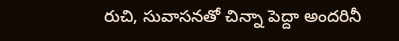రుచి, సువాసనతో చిన్నా పెద్దా అందరినీ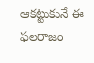ఆకట్టుకునే ఈ ఫలరాజం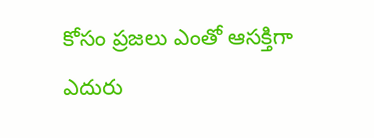కోసం ప్రజలు ఎంతో ఆసక్తిగా ఎదురు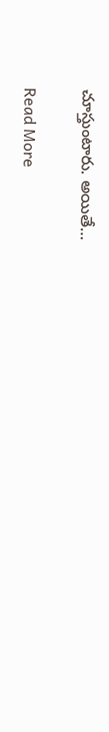చూస్తుంటారు. అయితే…

Read More